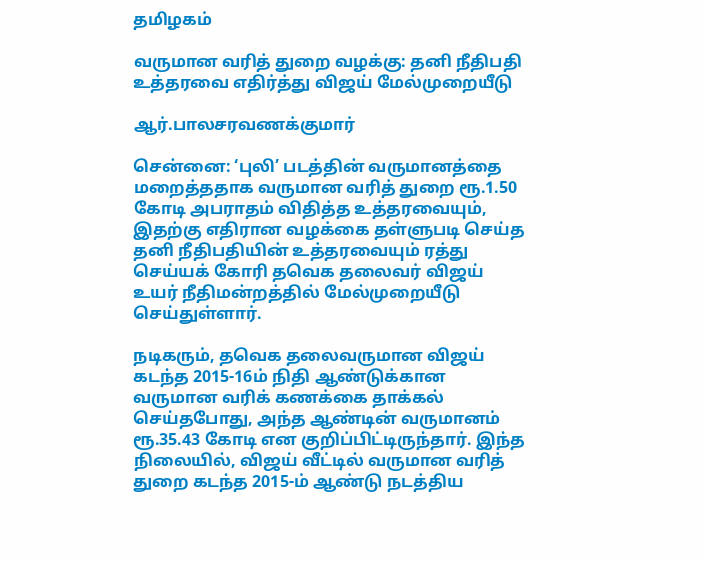தமிழகம்

வருமான வரித் துறை வழக்கு: தனி நீதிபதி உத்தரவை எதிர்த்து விஜய் மேல்முறையீடு

ஆர்.பாலசரவணக்குமார்

சென்னை: ‘புலி’ படத்தின் வருமானத்தை மறைத்ததாக வருமான வரித் துறை ரூ.1.50 கோடி அபராதம் விதித்த உத்தரவையும், இதற்கு எதிரான வழக்கை தள்ளுபடி செய்த தனி நீதிபதியின் உத்தரவையும் ரத்து செய்யக் கோரி தவெக தலைவர் விஜய் உயர் நீதிமன்றத்தில் மேல்முறையீடு செய்துள்ளார்.

நடிகரும், தவெக தலைவருமான விஜய் கடந்த 2015-16ம் நிதி ஆண்டுக்கான வருமான வரிக் கணக்கை தாக்கல் செய்தபோது, அந்த ஆண்டின் வருமானம் ரூ.35.43 கோடி என குறிப்பிட்டிருந்தார். இந்த நிலையில், விஜய் வீட்டில் வருமான வரித் துறை கடந்த 2015-ம் ஆண்டு நடத்திய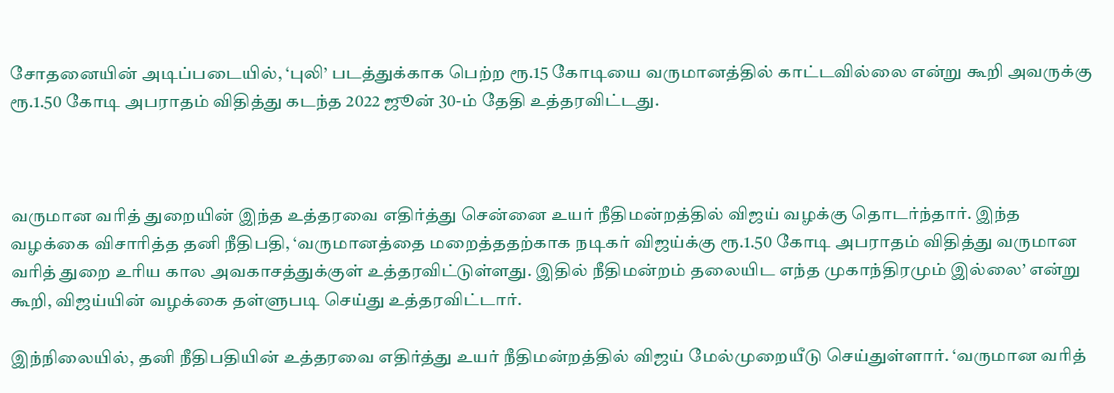சோதனையின் அடிப்படையில், ‘புலி’ படத்துக்காக பெற்ற ரூ.15 கோடியை வருமானத்தில் காட்டவில்லை என்று கூறி அவருக்கு ரூ.1.50 கோடி அபராதம் விதித்து கடந்த 2022 ஜூன் 30-ம் தேதி உத்தரவிட்டது.



வருமான வரித் துறையின் இந்த உத்தரவை எதிர்த்து சென்னை உயர் நீதிமன்றத்தில் விஜய் வழக்கு தொடர்ந்தார். இந்த வழக்கை விசாரித்த தனி நீதிபதி, ‘வருமானத்தை மறைத்ததற்காக நடிகர் விஜய்க்கு ரூ.1.50 கோடி அபராதம் விதித்து வருமான வரித் துறை உரிய கால அவகாசத்துக்குள் உத்தரவிட்டுள்ளது. இதில் நீதிமன்றம் தலையிட எந்த முகாந்திரமும் இல்லை’ என்று கூறி, விஜய்யின் வழக்கை தள்ளுபடி செய்து உத்தரவிட்டார்.

இந்நிலையில், தனி நீதிபதியின் உத்தரவை எதிர்த்து உயர் நீதிமன்றத்தில் விஜய் மேல்முறையீடு செய்துள்ளார். ‘வருமான வரித்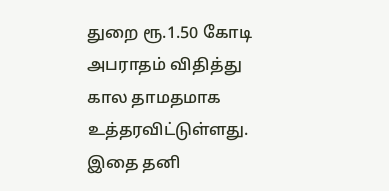துறை ரூ.1.50 கோடி அபராதம் விதித்து கால தாமதமாக உத்தரவிட்டுள்ளது. இதை தனி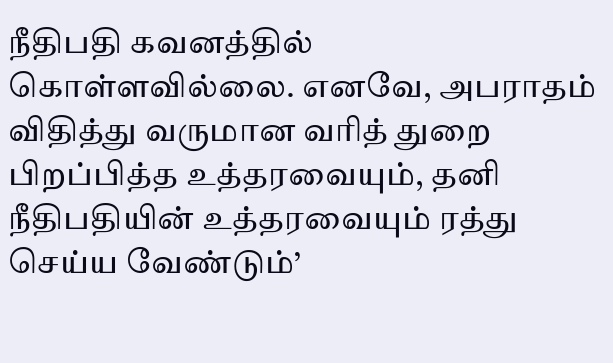நீதிபதி கவனத்தில் கொள்ளவில்லை. எனவே, அபராதம் விதித்து வருமான வரித் துறை பிறப்பித்த உத்தரவையும், தனி நீதிபதியின் உத்தரவையும் ரத்து செய்ய வேண்டும்’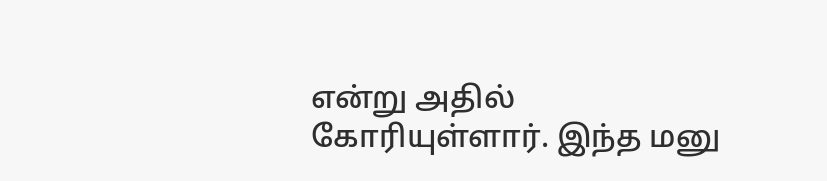என்று அதில் கோரியுள்ளார். இந்த மனு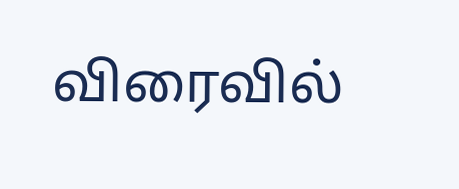விரைவில்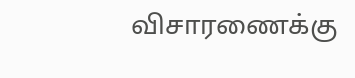விசாரணைக்கு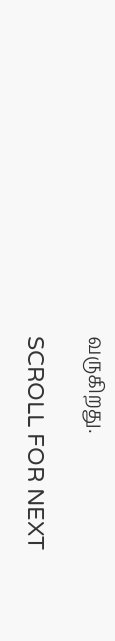வருகிறது.

SCROLL FOR NEXT